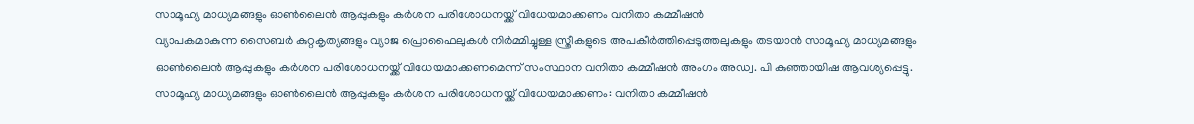സാമൂഹ്യ മാധ്യമങ്ങളും ഓൺലൈൻ ആപ്പുകളും കർശന പരിശോധനയ്ക്ക് വിധേയമാക്കണം വനിതാ കമ്മീഷൻ
വ്യാപകമാകുന്ന സൈബർ കുറ്റകൃത്യങ്ങളും വ്യാജ പ്രൊഫൈലുകൾ നിർമ്മിച്ചുള്ള സ്ത്രീകളുടെ അപകീർത്തിപ്പെടുത്തലുകളും തടയാൻ സാമൂഹ്യ മാധ്യമങ്ങളും ഓൺലൈൻ ആപ്പുകളും കർശന പരിശോധനയ്ക്ക് വിധേയമാക്കണമെന്ന് സംസ്ഥാന വനിതാ കമ്മീഷൻ അംഗം അഡ്വ. പി കുഞ്ഞായിഷ ആവശ്യപ്പെട്ടു.
സാമൂഹ്യ മാധ്യമങ്ങളും ഓൺലൈൻ ആപ്പുകളും കർശന പരിശോധനയ്ക്ക് വിധേയമാക്കണം: വനിതാ കമ്മീഷൻ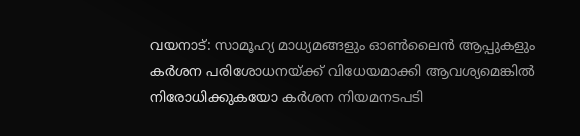വയനാട്: സാമൂഹ്യ മാധ്യമങ്ങളും ഓൺലൈൻ ആപ്പുകളും കർശന പരിശോധനയ്ക്ക് വിധേയമാക്കി ആവശ്യമെങ്കിൽ നിരോധിക്കുകയോ കർശന നിയമനടപടി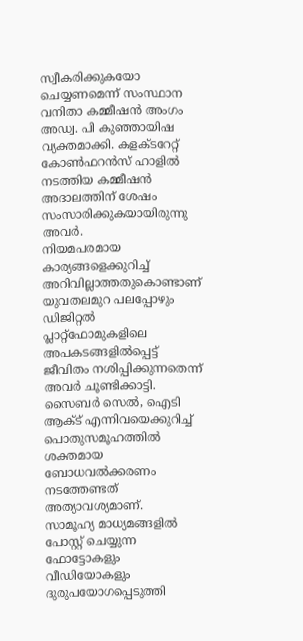സ്വീകരിക്കുകയോ ചെയ്യണമെന്ന് സംസ്ഥാന വനിതാ കമ്മീഷൻ അംഗം അഡ്വ. പി കുഞ്ഞായിഷ വ്യക്തമാക്കി. കളക്ടറേറ്റ് കോൺഫറൻസ് ഹാളിൽ നടത്തിയ കമ്മീഷൻ അദാലത്തിന് ശേഷം സംസാരിക്കുകയായിരുന്നു അവർ.
നിയമപരമായ കാര്യങ്ങളെക്കുറിച്ച് അറിവില്ലാത്തതുകൊണ്ടാണ് യുവതലമുറ പലപ്പോഴും ഡിജിറ്റൽ പ്ലാറ്റ്ഫോമുകളിലെ അപകടങ്ങളിൽപ്പെട്ട് ജീവിതം നശിപ്പിക്കുന്നതെന്ന് അവർ ചൂണ്ടിക്കാട്ടി. സൈബർ സെൽ, ഐടി ആക്ട് എന്നിവയെക്കുറിച്ച് പൊതുസമൂഹത്തിൽ ശക്തമായ ബോധവൽക്കരണം നടത്തേണ്ടത് അത്യാവശ്യമാണ്.
സാമൂഹ്യ മാധ്യമങ്ങളിൽ പോസ്റ്റ് ചെയ്യുന്ന ഫോട്ടോകളും വീഡിയോകളും ദുരുപയോഗപ്പെടുത്തി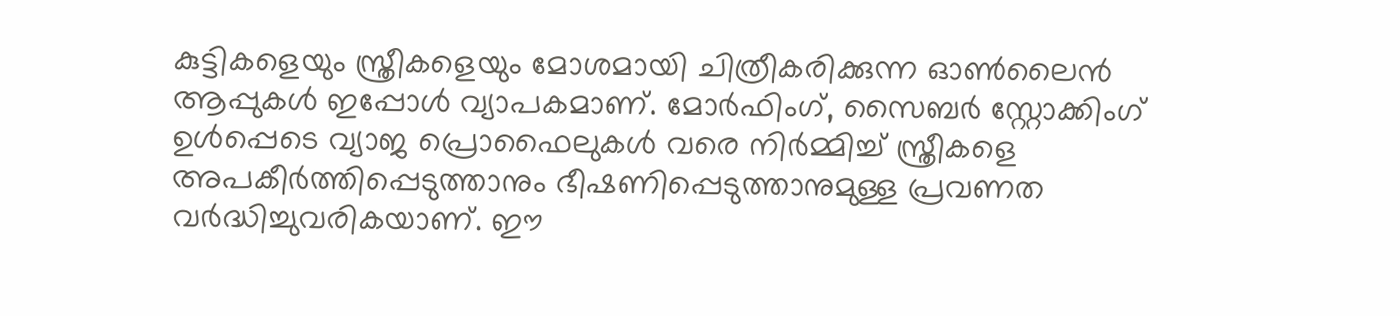കുട്ടികളെയും സ്ത്രീകളെയും മോശമായി ചിത്രീകരിക്കുന്ന ഓൺലൈൻ ആപ്പുകൾ ഇപ്പോൾ വ്യാപകമാണ്. മോർഫിംഗ്, സൈബർ സ്റ്റോക്കിംഗ് ഉൾപ്പെടെ വ്യാജ പ്രൊഫൈലുകൾ വരെ നിർമ്മിച്ച് സ്ത്രീകളെ അപകീർത്തിപ്പെടുത്താനും ഭീഷണിപ്പെടുത്താനുമുള്ള പ്രവണത വർദ്ധിച്ചുവരികയാണ്. ഈ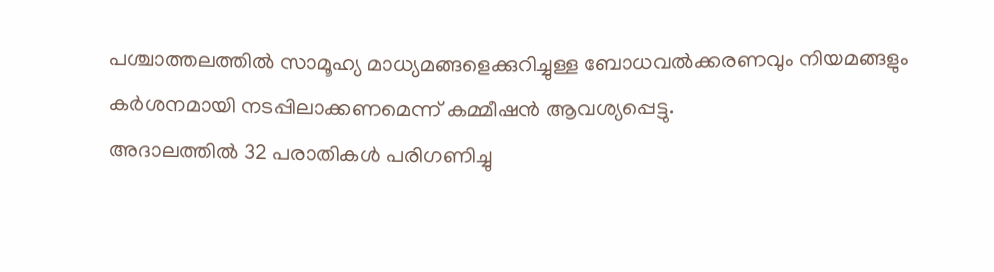പശ്ചാത്തലത്തിൽ സാമൂഹ്യ മാധ്യമങ്ങളെക്കുറിച്ചുള്ള ബോധവൽക്കരണവും നിയമങ്ങളും കർശനമായി നടപ്പിലാക്കണമെന്ന് കമ്മീഷൻ ആവശ്യപ്പെട്ടു.
അദാലത്തിൽ 32 പരാതികൾ പരിഗണിച്ചു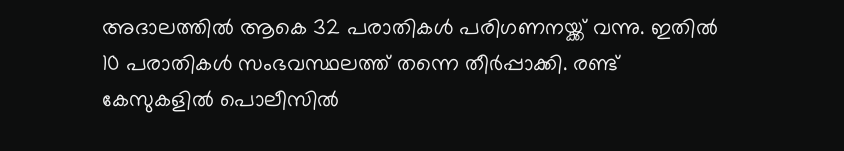അദാലത്തിൽ ആകെ 32 പരാതികൾ പരിഗണനയ്ക്ക് വന്നു. ഇതിൽ 10 പരാതികൾ സംഭവസ്ഥലത്ത് തന്നെ തീർപ്പാക്കി. രണ്ട് കേസുകളിൽ പൊലീസിൽ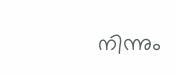നിന്നും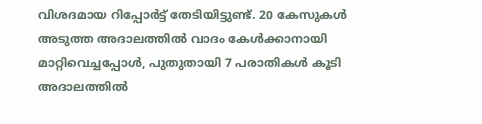വിശദമായ റിപ്പോർട്ട് തേടിയിട്ടുണ്ട്. 20 കേസുകൾ അടുത്ത അദാലത്തിൽ വാദം കേൾക്കാനായി മാറ്റിവെച്ചപ്പോൾ, പുതുതായി 7 പരാതികൾ കൂടി അദാലത്തിൽ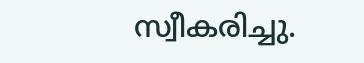സ്വീകരിച്ചു.